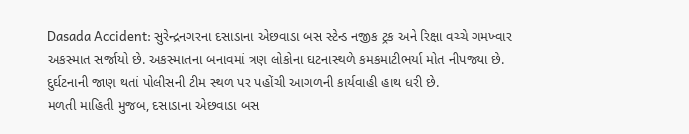Dasada Accident: સુરેન્દ્રનગરના દસાડાના એછવાડા બસ સ્ટેન્ડ નજીક ટ્રક અને રિક્ષા વચ્ચે ગમખ્વાર અકસ્માત સર્જાયો છે. અકસ્માતના બનાવમાં ત્રણ લોકોના ઘટનાસ્થળે કમકમાટીભર્યા મોત નીપજ્યા છે. દુર્ઘટનાની જાણ થતાં પોલીસની ટીમ સ્થળ પર પહોંચી આગળની કાર્યવાહી હાથ ધરી છે.
મળતી માહિતી મુજબ, દસાડાના એછવાડા બસ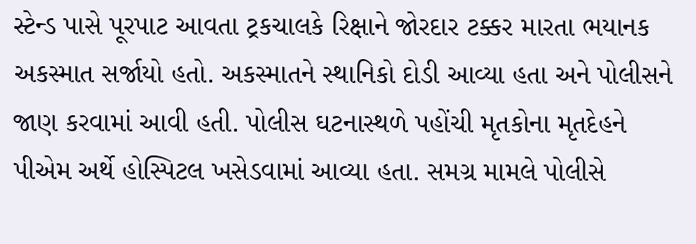સ્ટેન્ડ પાસે પૂરપાટ આવતા ટ્રકચાલકે રિક્ષાને જોરદાર ટક્કર મારતા ભયાનક અકસ્માત સર્જાયો હતો. અકસ્માતને સ્થાનિકો દોડી આવ્યા હતા અને પોલીસને જાણ કરવામાં આવી હતી. પોલીસ ઘટનાસ્થળે પહોંચી મૃતકોના મૃતદેહને પીએમ અર્થે હોસ્પિટલ ખસેડવામાં આવ્યા હતા. સમગ્ર મામલે પોલીસે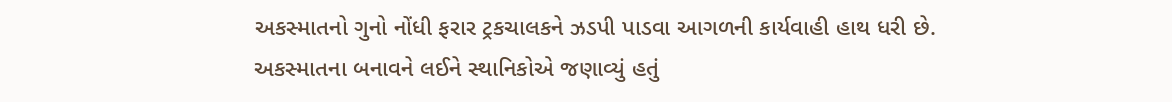અકસ્માતનો ગુનો નોંધી ફરાર ટ્રકચાલકને ઝડપી પાડવા આગળની કાર્યવાહી હાથ ધરી છે.
અકસ્માતના બનાવને લઈને સ્થાનિકોએ જણાવ્યું હતું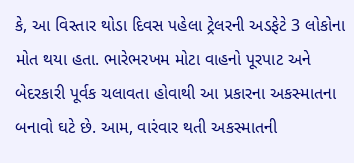કે, આ વિસ્તાર થોડા દિવસ પહેલા ટ્રેલરની અડફેટે 3 લોકોના મોત થયા હતા. ભારેભરખમ મોટા વાહનો પૂરપાટ અને બેદરકારી પૂર્વક ચલાવતા હોવાથી આ પ્રકારના અકસ્માતના બનાવો ઘટે છે. આમ, વારંવાર થતી અકસ્માતની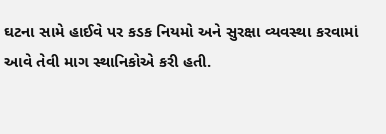ઘટના સામે હાઈવે પર કડક નિયમો અને સુરક્ષા વ્યવસ્થા કરવામાં આવે તેવી માગ સ્થાનિકોએ કરી હતી.